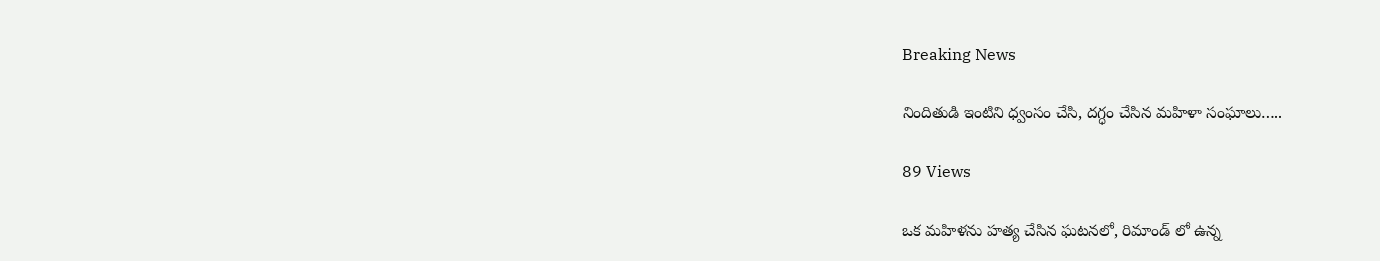Breaking News

నిందితుడి ఇంటిని ధ్వంసం చేసి, దగ్ధం చేసిన మహిళా సంఘాలు…..

89 Views

ఒక మహిళను హత్య చేసిన ఘటనలో, రిమాండ్ లో ఉన్న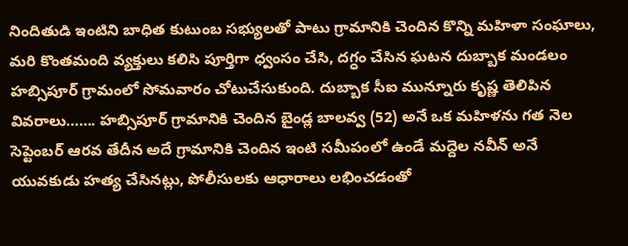నిందితుడి ఇంటిని బాధిత కుటుంబ సభ్యులతో పాటు గ్రామానికి చెందిన కొన్ని మహిళా సంఘాలు, మరి కొంతమంది వ్యక్తులు కలిసి పూర్తిగా ధ్వంసం చేసి, దగ్ధం చేసిన ఘటన దుబ్బాక మండలం హబ్సిపూర్ గ్రామంలో సోమవారం చోటుచేసుకుంది. దుబ్బాక సీఐ మున్నూరు కృష్ణ తెలిపిన వివరాలు……. హబ్సిపూర్ గ్రామానికి చెందిన బైండ్ల బాలవ్వ (52) అనే ఒక మహిళను గత నెల సెప్టెంబర్ ఆరవ తేదీన అదే గ్రామానికి చెందిన ఇంటి సమీపంలో ఉండే మద్దెల నవీన్ అనే యువకుడు హత్య చేసినట్లు, పోలీసులకు ఆధారాలు లభించడంతో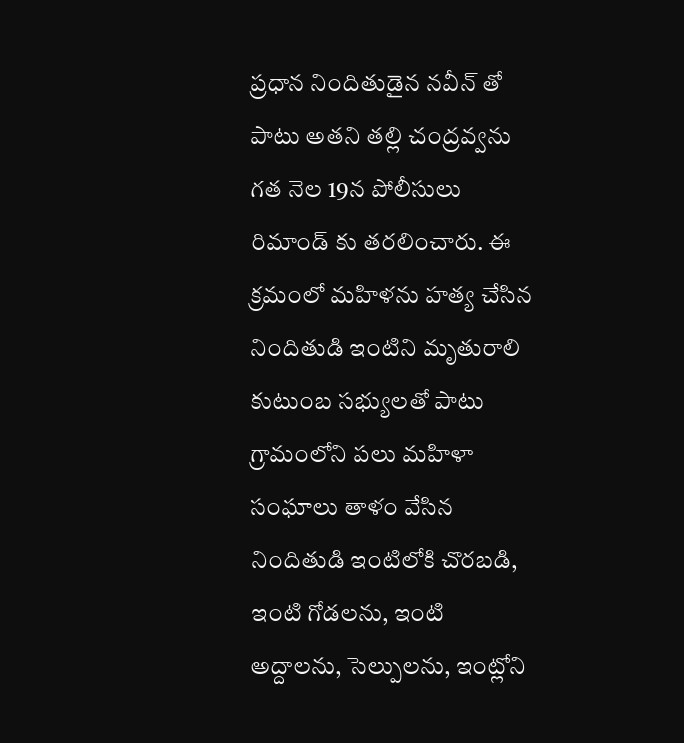ప్రధాన నిందితుడైన నవీన్ తో పాటు అతని తల్లి చంద్రవ్వను గత నెల 19న పోలీసులు రిమాండ్ కు తరలించారు. ఈ క్రమంలో మహిళను హత్య చేసిన నిందితుడి ఇంటిని మృతురాలి కుటుంబ సభ్యులతో పాటు గ్రామంలోని పలు మహిళా సంఘాలు తాళం వేసిన నిందితుడి ఇంటిలోకి చొరబడి, ఇంటి గోడలను, ఇంటి అద్దాలను, సెల్పులను, ఇంట్లోని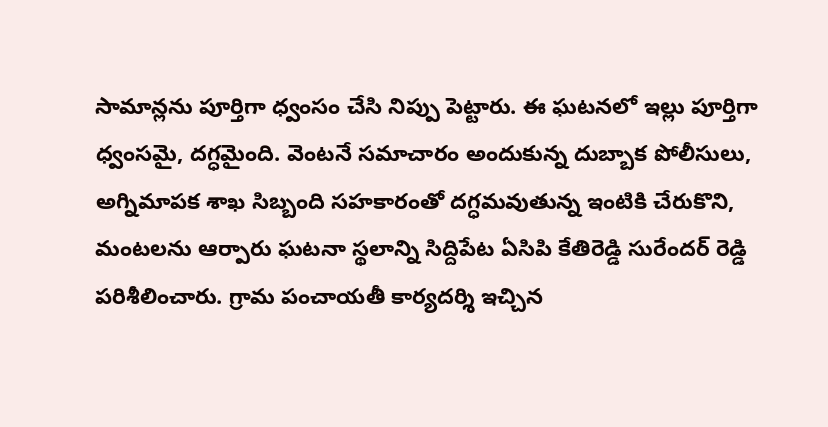సామాన్లను పూర్తిగా ధ్వంసం చేసి నిప్పు పెట్టారు. ఈ ఘటనలో ఇల్లు పూర్తిగా ధ్వంసమై, దగ్ధమైంది. వెంటనే సమాచారం అందుకున్న దుబ్బాక పోలీసులు, అగ్నిమాపక శాఖ సిబ్బంది సహకారంతో దగ్ధమవుతున్న ఇంటికి చేరుకొని, మంటలను ఆర్పారు ఘటనా స్థలాన్ని సిద్దిపేట ఏసిపి కేతిరెడ్డి సురేందర్ రెడ్డి పరిశీలించారు. గ్రామ పంచాయతీ కార్యదర్శి ఇచ్చిన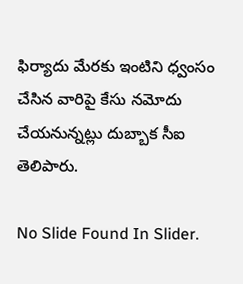ఫిర్యాదు మేరకు ఇంటిని ధ్వంసం చేసిన వారిపై కేసు నమోదు చేయనున్నట్లు దుబ్బాక సీఐ తెలిపారు.

No Slide Found In Slider.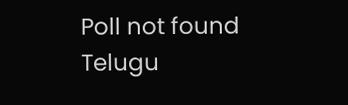Poll not found
Telugu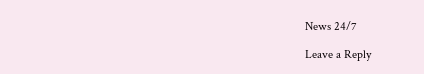News 24/7

Leave a Reply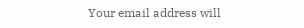Your email address will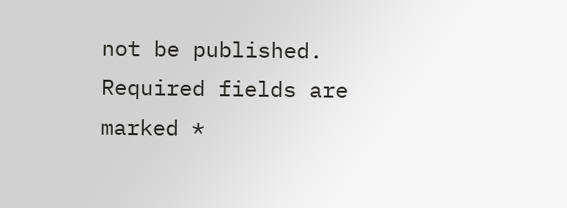not be published. Required fields are marked *